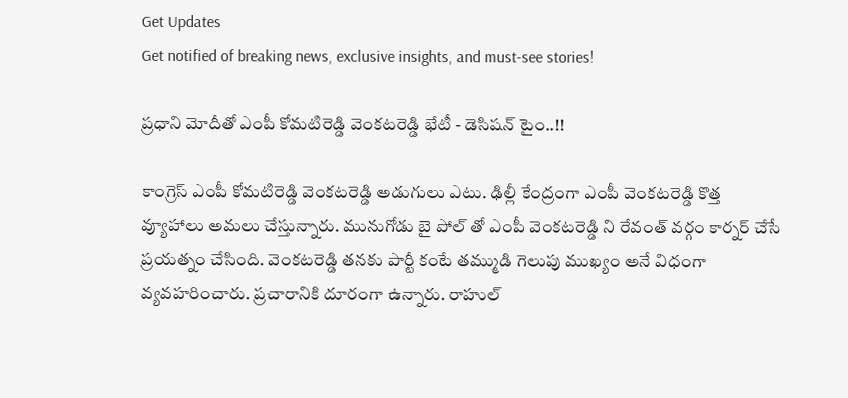Get Updates
Get notified of breaking news, exclusive insights, and must-see stories!

ప్రధాని మోదీతో ఎంపీ కోమటిరెడ్డి వెంకటరెడ్డి భేటీ - డెసిషన్ టైం..!!

కాంగ్రెస్ ఎంపీ కోమటిరెడ్డి వెంకటరెడ్డి అడుగులు ఎటు. ఢిల్లీ కేంద్రంగా ఎంపీ వెంకటరెడ్డి కొత్త వ్యూహాలు అమలు చేస్తున్నారు. మునుగోడు బై పోల్ తో ఎంపీ వెంకటరెడ్డి ని రేవంత్ వర్గం కార్నర్ చేసే ప్రయత్నం చేసింది. వెంకటరెడ్డి తనకు పార్టీ కంటే తమ్ముడి గెలుపు ముఖ్యం అనే విధంగా వ్యవహరించారు. ప్రచారానికి దూరంగా ఉన్నారు. రాహుల్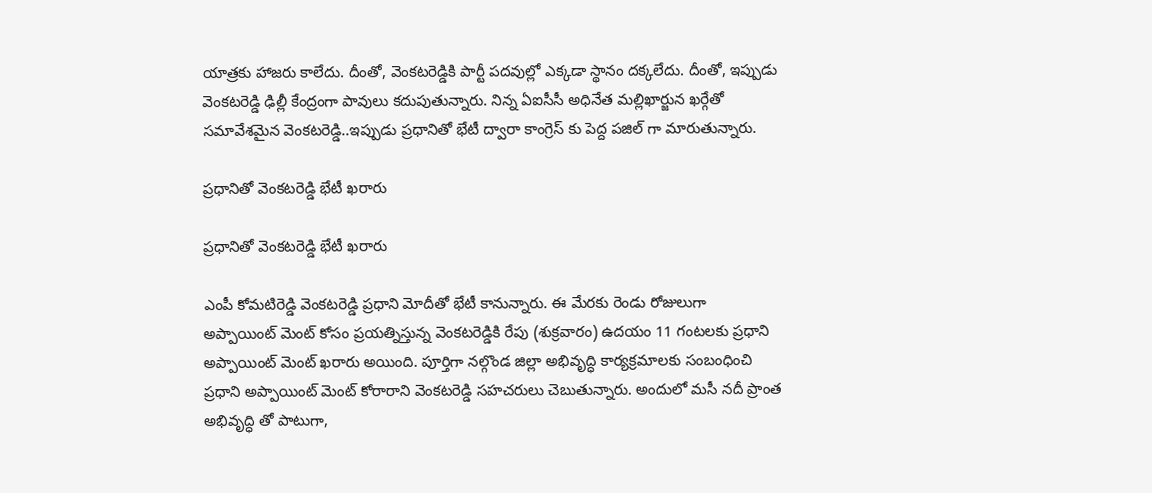యాత్రకు హాజరు కాలేదు. దీంతో, వెంకటరెడ్డికి పార్టీ పదవుల్లో ఎక్కడా స్థానం దక్కలేదు. దీంతో, ఇప్పుడు వెంకటరెడ్డి ఢిల్లీ కేంద్రంగా పావులు కదుపుతున్నారు. నిన్న ఏఐసీసీ అధినేత మల్లిఖార్జున ఖర్గేతో సమావేశమైన వెంకటరెడ్డి..ఇప్పుడు ప్రధానితో భేటీ ద్వారా కాంగ్రెస్ కు పెద్ద పజిల్ గా మారుతున్నారు.

ప్రధానితో వెంకటరెడ్డి భేటీ ఖరారు

ప్రధానితో వెంకటరెడ్డి భేటీ ఖరారు

ఎంపీ కోమటిరెడ్డి వెంకటరెడ్డి ప్రధాని మోదీతో భేటీ కానున్నారు. ఈ మేరకు రెండు రోజులుగా అప్పాయింట్ మెంట్ కోసం ప్రయత్నిస్తున్న వెంకటరెడ్డికి రేపు (శుక్రవారం) ఉదయం 11 గంటలకు ప్రధాని అప్పాయింట్ మెంట్ ఖరారు అయింది. పూర్తిగా నల్గొండ జిల్లా అభివృద్ధి కార్యక్రమాలకు సంబంధించి ప్రధాని అప్పాయింట్ మెంట్ కోరారాని వెంకటరెడ్డి సహచరులు చెబుతున్నారు. అందులో మసీ నదీ ప్రాంత అభివృద్ధి తో పాటుగా,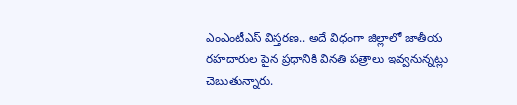ఎంఎంటీఎస్ విస్తరణ.. అదే విధంగా జిల్లాలో జాతీయ రహదారుల పైన ప్రధానికి వినతి పత్రాలు ఇవ్వనున్నట్లు చెబుతున్నారు.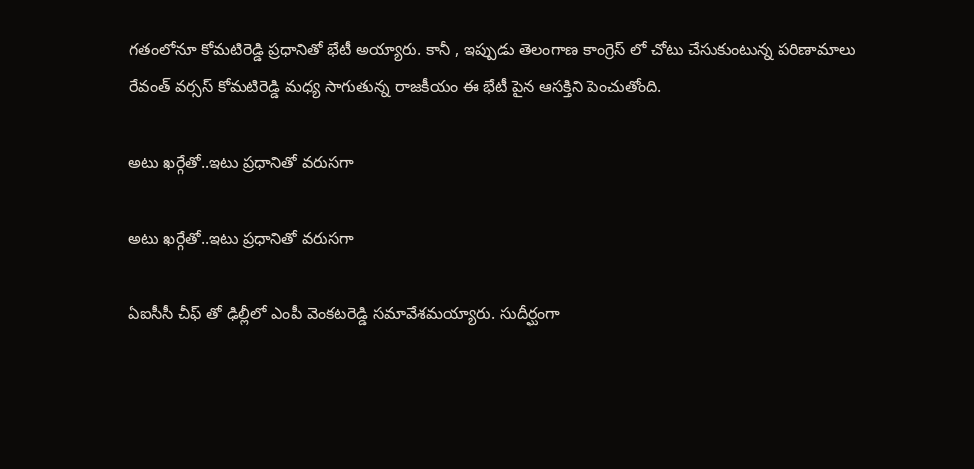గతంలోనూ కోమటిరెడ్డి ప్రధానితో భేటీ అయ్యారు. కానీ , ఇప్పుడు తెలంగాణ కాంగ్రెస్ లో చోటు చేసుకుంటున్న పరిణామాలు రేవంత్ వర్సస్ కోమటిరెడ్డి మధ్య సాగుతున్న రాజకీయం ఈ భేటీ పైన ఆసక్తిని పెంచుతోంది.

అటు ఖర్గేతో..ఇటు ప్రధానితో వరుసగా

అటు ఖర్గేతో..ఇటు ప్రధానితో వరుసగా

ఏఐసీసీ చీఫ్ తో ఢిల్లీలో ఎంపీ వెంకటరెడ్డి సమావేశమయ్యారు. సుదీర్ఘంగా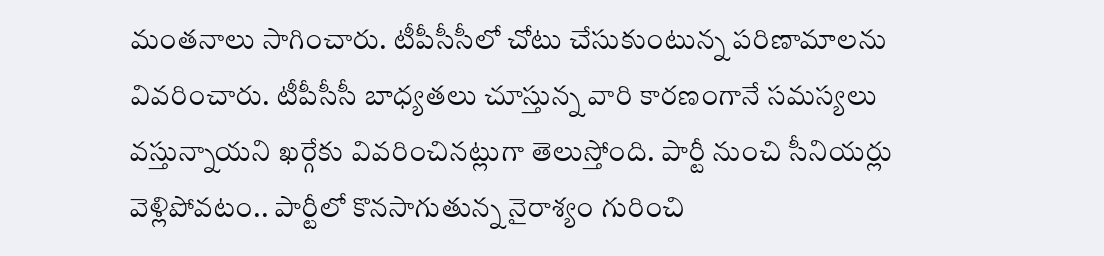మంతనాలు సాగించారు. టీపీసీసీలో చోటు చేసుకుంటున్న పరిణామాలను వివరించారు. టీపీసీసీ బాధ్యతలు చూస్తున్న వారి కారణంగానే సమస్యలు వస్తున్నాయని ఖర్గేకు వివరించినట్లుగా తెలుస్తోంది. పార్టీ నుంచి సీనియర్లు వెళ్లిపోవటం.. పార్టీలో కొనసాగుతున్న నైరాశ్యం గురించి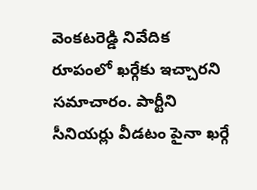వెంకటరెడ్డి నివేదిక రూపంలో ఖర్గేకు ఇచ్చారని సమాచారం. పార్టీని సీనియర్లు వీడటం పైనా ఖర్గే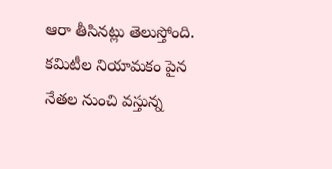ఆరా తీసినట్లు తెలుస్తోంది. కమిటీల నియామకం పైన నేతల నుంచి వస్తున్న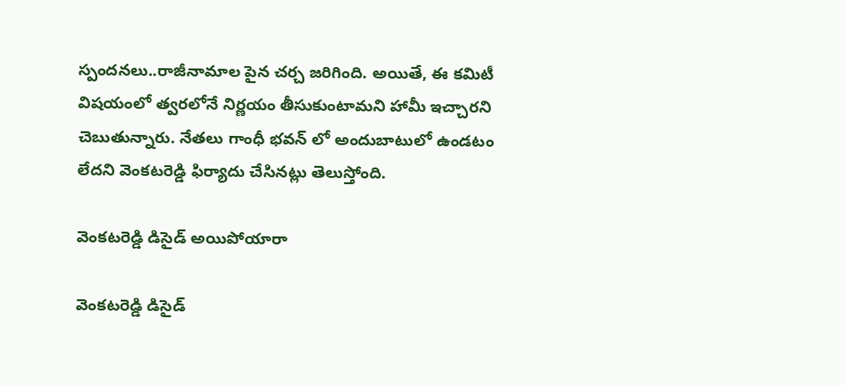స్పందనలు..రాజీనామాల పైన చర్చ జరిగింది. అయితే, ఈ కమిటీ విషయంలో త్వరలోనే నిర్ణయం తీసుకుంటామని హామీ ఇచ్చారని చెబుతున్నారు. నేతలు గాంధీ భవన్ లో అందుబాటులో ఉండటం లేదని వెంకటరెడ్డి ఫిర్యాదు చేసినట్లు తెలుస్తోంది.

వెంకటరెడ్డి డిసైడ్ అయిపోయారా

వెంకటరెడ్డి డిసైడ్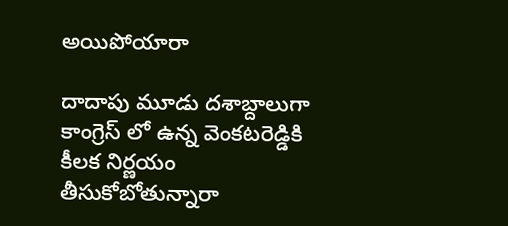అయిపోయారా

దాదాపు మూడు దశాబ్దాలుగా కాంగ్రెస్ లో ఉన్న వెంకటరెడ్డికి కీలక నిర్ణయం తీసుకోబోతున్నారా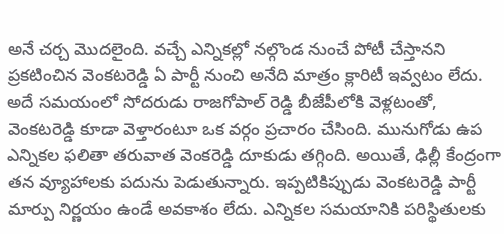అనే చర్చ మొదలైంది. వచ్చే ఎన్నికల్లో నల్గొండ నుంచే పోటీ చేస్తానని ప్రకటించిన వెంకటరెడ్డి ఏ పార్టీ నుంచి అనేది మాత్రం క్లారిటీ ఇవ్వటం లేదు. అదే సమయంలో సోదరుడు రాజగోపాల్ రెడ్డి బీజేపీలోకి వెళ్లటంతో, వెంకటరెడ్డి కూడా వెళ్తారంటూ ఒక వర్గం ప్రచారం చేసింది. మునుగోడు ఉప ఎన్నికల ఫలితా తరువాత వెంకరెడ్డి దూకుడు తగ్గింది. అయితే, ఢిల్లీ కేంద్రంగా తన వ్యూహాలకు పదును పెడుతున్నారు. ఇప్పటికిప్పుడు వెంకటరెడ్డి పార్టీ మార్పు నిర్ణయం ఉండే అవకాశం లేదు. ఎన్నికల సమయానికి పరిస్థితులకు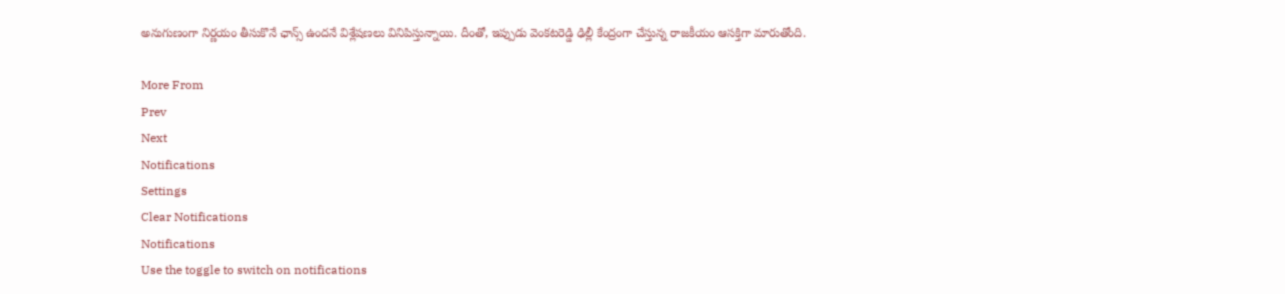అనుగుణంగా నిర్ణయం తీసుకొనే ఛాన్స్ ఉందనే విశ్లేషణలు వినిపిస్తున్నాయి. దీంతో, ఇప్పుడు వెంకటరెడ్డి ఢిల్లీ కేంద్రంగా చేస్తున్న రాజకీయం ఆసక్తిగా మారుతోంది.

More From
Prev
Next
Notifications
Settings
Clear Notifications
Notifications
Use the toggle to switch on notifications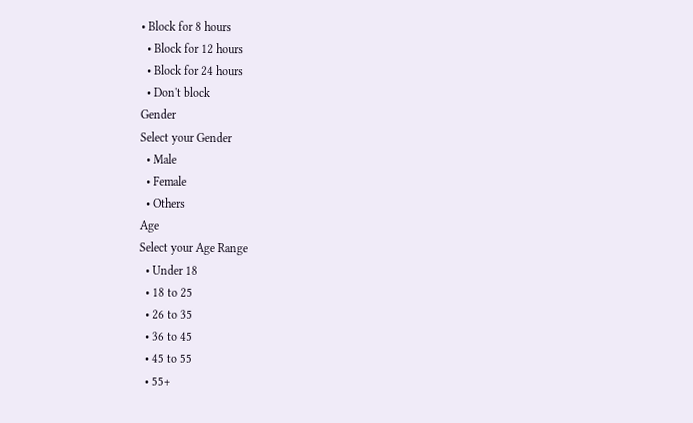• Block for 8 hours
  • Block for 12 hours
  • Block for 24 hours
  • Don't block
Gender
Select your Gender
  • Male
  • Female
  • Others
Age
Select your Age Range
  • Under 18
  • 18 to 25
  • 26 to 35
  • 36 to 45
  • 45 to 55
  • 55+